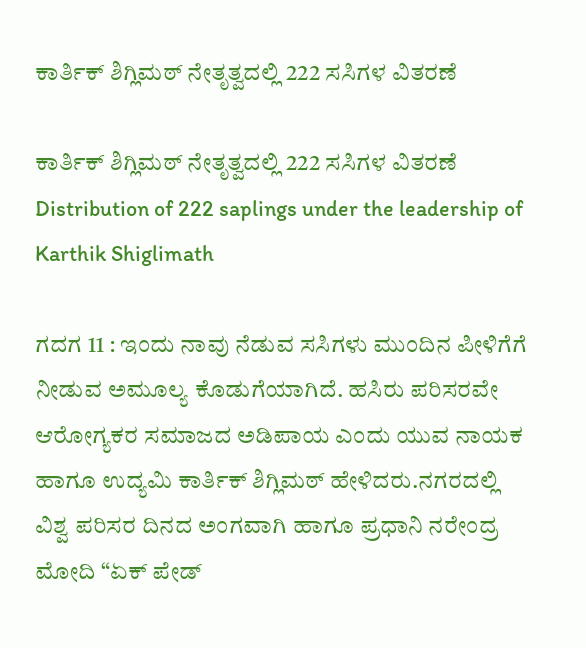ಕಾರ್ತಿಕ್ ಶಿಗ್ಲಿಮಠ್ ನೇತೃತ್ವದಲ್ಲಿ 222 ಸಸಿಗಳ ವಿತರಣೆ

ಕಾರ್ತಿಕ್ ಶಿಗ್ಲಿಮಠ್ ನೇತೃತ್ವದಲ್ಲಿ 222 ಸಸಿಗಳ ವಿತರಣೆ Distribution of 222 saplings under the leadership of Karthik Shiglimath

ಗದಗ 11 : ಇಂದು ನಾವು ನೆಡುವ ಸಸಿಗಳು ಮುಂದಿನ ಪೀಳಿಗೆಗೆ ನೀಡುವ ಅಮೂಲ್ಯ ಕೊಡುಗೆಯಾಗಿದೆ. ಹಸಿರು ಪರಿಸರವೇ ಆರೋಗ್ಯಕರ ಸಮಾಜದ ಅಡಿಪಾಯ ಎಂದು ಯುವ ನಾಯಕ ಹಾಗೂ ಉದ್ಯಮಿ ಕಾರ್ತಿಕ್ ಶಿಗ್ಲಿಮಠ್ ಹೇಳಿದರು.ನಗರದಲ್ಲಿ ವಿಶ್ವ ಪರಿಸರ ದಿನದ ಅಂಗವಾಗಿ ಹಾಗೂ ಪ್ರಧಾನಿ ನರೇಂದ್ರ ಮೋದಿ “ಏಕ್ ಪೇಡ್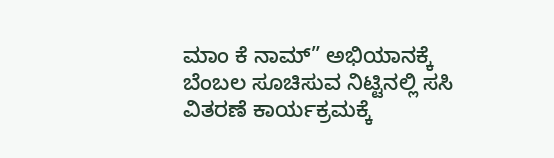ಮಾಂ ಕೆ ನಾಮ್‌” ಅಭಿಯಾನಕ್ಕೆ ಬೆಂಬಲ ಸೂಚಿಸುವ ನಿಟ್ಟಿನಲ್ಲಿ ಸಸಿ ವಿತರಣೆ ಕಾರ್ಯಕ್ರಮಕ್ಕೆ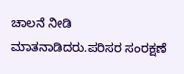ಚಾಲನೆ ನೀಡಿ ಮಾತನಾಡಿದರು.ಪರಿಸರ ಸಂರಕ್ಷಣೆ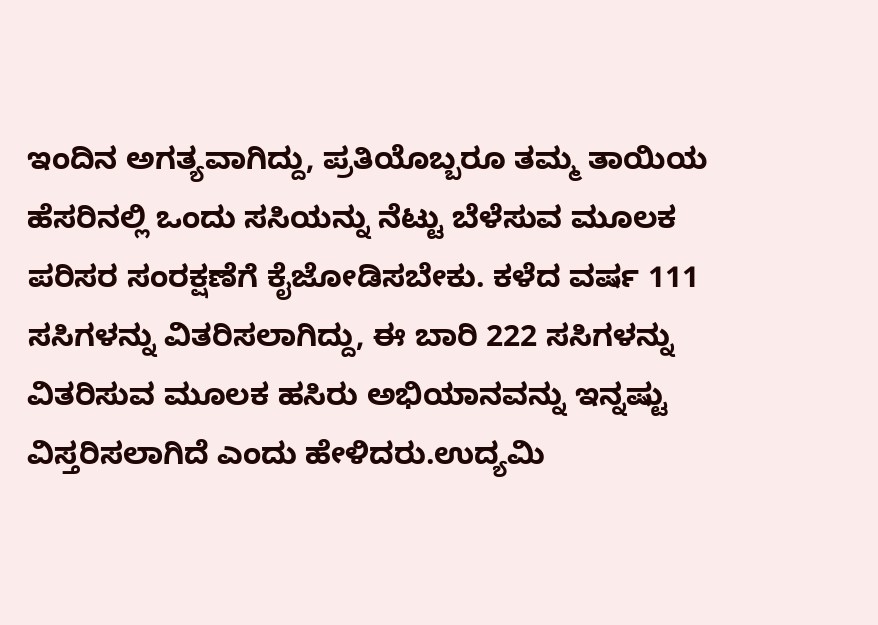ಇಂದಿನ ಅಗತ್ಯವಾಗಿದ್ದು, ಪ್ರತಿಯೊಬ್ಬರೂ ತಮ್ಮ ತಾಯಿಯ ಹೆಸರಿನಲ್ಲಿ ಒಂದು ಸಸಿಯನ್ನು ನೆಟ್ಟು ಬೆಳೆಸುವ ಮೂಲಕ ಪರಿಸರ ಸಂರಕ್ಷಣೆಗೆ ಕೈಜೋಡಿಸಬೇಕು. ಕಳೆದ ವರ್ಷ 111 ಸಸಿಗಳನ್ನು ವಿತರಿಸಲಾಗಿದ್ದು, ಈ ಬಾರಿ 222 ಸಸಿಗಳನ್ನು ವಿತರಿಸುವ ಮೂಲಕ ಹಸಿರು ಅಭಿಯಾನವನ್ನು ಇನ್ನಷ್ಟು ವಿಸ್ತರಿಸಲಾಗಿದೆ ಎಂದು ಹೇಳಿದರು.ಉದ್ಯಮಿ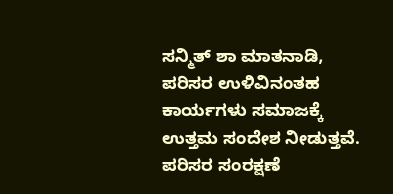ಸನ್ಮಿತ್ ಶಾ ಮಾತನಾಡಿ, ಪರಿಸರ ಉಳಿವಿನಂತಹ ಕಾರ್ಯಗಳು ಸಮಾಜಕ್ಕೆ ಉತ್ತಮ ಸಂದೇಶ ನೀಡುತ್ತವೆ. ಪರಿಸರ ಸಂರಕ್ಷಣೆ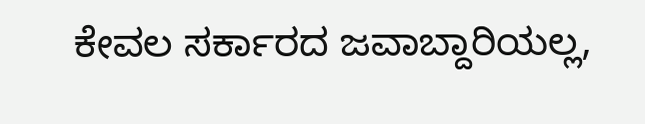ಕೇವಲ ಸರ್ಕಾರದ ಜವಾಬ್ದಾರಿಯಲ್ಲ,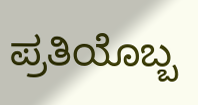ಪ್ರತಿಯೊಬ್ಬ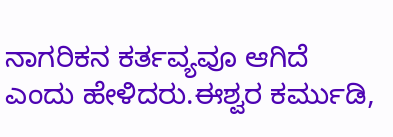ನಾಗರಿಕನ ಕರ್ತವ್ಯವೂ ಆಗಿದೆ ಎಂದು ಹೇಳಿದರು.ಈಶ್ವರ ಕರ್ಮುಡಿ,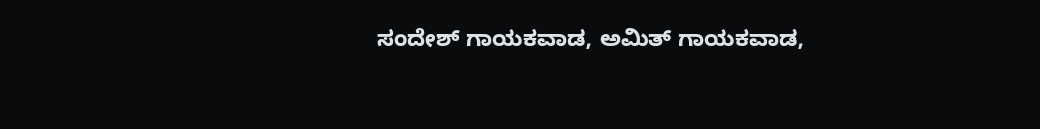ಸಂದೇಶ್ ಗಾಯಕವಾಡ, ಅಮಿತ್ ಗಾಯಕವಾಡ,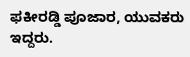ಫಕೀರಡ್ಡಿ ಪೂಜಾರ, ಯುವಕರು ಇದ್ದರು.